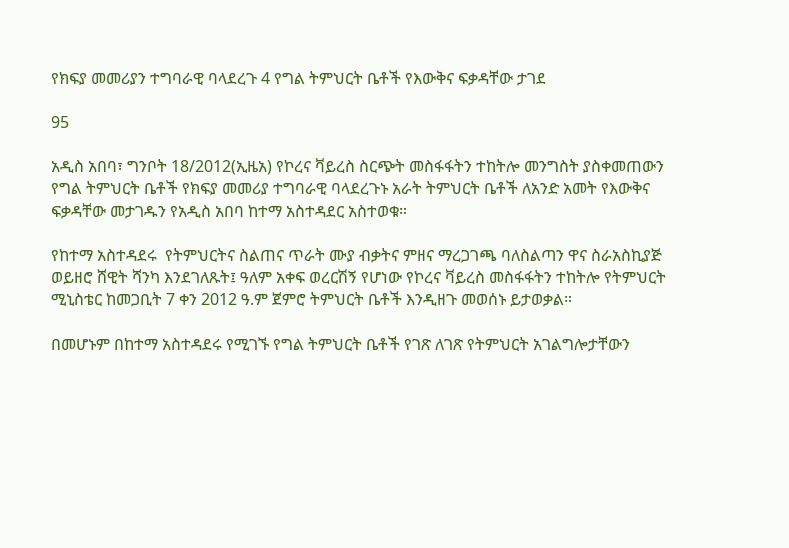የክፍያ መመሪያን ተግባራዊ ባላደረጉ 4 የግል ትምህርት ቤቶች የእውቅና ፍቃዳቸው ታገደ

95

አዲስ አበባ፣ ግንቦት 18/2012(ኢዜአ) የኮረና ቫይረስ ስርጭት መስፋፋትን ተከትሎ መንግስት ያስቀመጠውን የግል ትምህርት ቤቶች የክፍያ መመሪያ ተግባራዊ ባላደረጉኑ አራት ትምህርት ቤቶች ለአንድ አመት የእውቅና ፍቃዳቸው መታገዱን የአዲስ አበባ ከተማ አስተዳደር አስተወቁ።

የከተማ አስተዳደሩ  የትምህርትና ስልጠና ጥራት ሙያ ብቃትና ምዘና ማረጋገጫ ባለስልጣን ዋና ስራአስኪያጅ ወይዘሮ ሸዊት ሻንካ እንደገለጹት፤ ዓለም አቀፍ ወረርሽኝ የሆነው የኮረና ቫይረስ መስፋፋትን ተከትሎ የትምህርት ሚኒስቴር ከመጋቢት 7 ቀን 2012 ዓ.ም ጀምሮ ትምህርት ቤቶች እንዲዘጉ መወሰኑ ይታወቃል።

በመሆኑም በከተማ አስተዳደሩ የሚገኙ የግል ትምህርት ቤቶች የገጽ ለገጽ የትምህርት አገልግሎታቸውን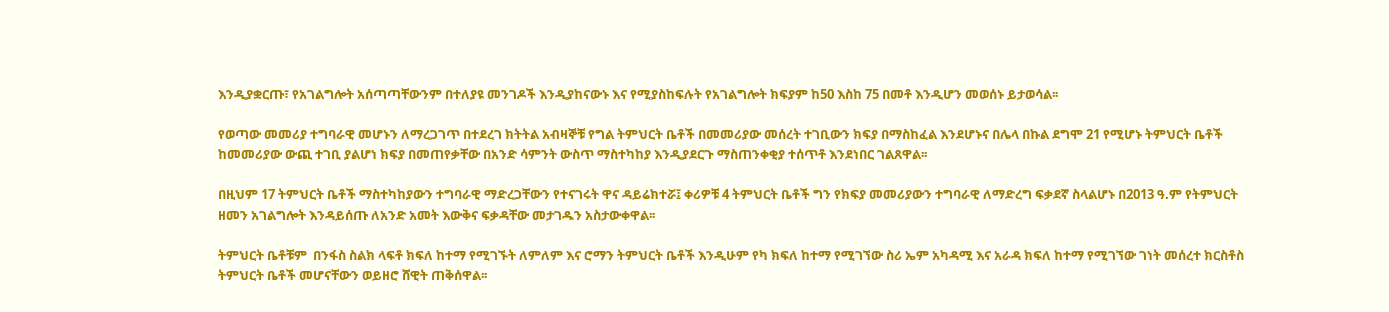እንዲያቋርጡ፣ የአገልግሎት አሰጣጣቸውንም በተለያዩ መንገዶች እንዲያከናውኑ እና የሚያስከፍሉት የአገልግሎት ክፍያም ከ50 እስከ 75 በመቶ እንዲሆን መወሰኑ ይታወሳል፡፡

የወጣው መመሪያ ተግባራዊ መሆኑን ለማረጋገጥ በተደረገ ክትትል አብዛኞቹ የግል ትምህርት ቤቶች በመመሪያው መሰረት ተገቢውን ክፍያ በማስከፈል እንደሆኑና በሌላ በኩል ደግሞ 21 የሚሆኑ ትምህርት ቤቶች ከመመሪያው ውጪ ተገቢ ያልሆነ ክፍያ በመጠየቃቸው በአንድ ሳምንት ውስጥ ማስተካከያ እንዲያደርጉ ማስጠንቀቂያ ተሰጥቶ እንደነበር ገልጸዋል፡፡

በዚህም 17 ትምህርት ቤቶች ማስተካከያውን ተግባራዊ ማድረጋቸውን የተናገሩት ዋና ዳይሬክተሯ፤ ቀሪዎቹ 4 ትምህርት ቤቶች ግን የክፍያ መመሪያውን ተግባራዊ ለማድረግ ፍቃደኛ ስላልሆኑ በ2013 ዓ.ም የትምህርት ዘመን አገልግሎት እንዳይሰጡ ለአንድ አመት እውቅና ፍቃዳቸው መታገዱን አስታውቀዋል፡፡

ትምህርት ቤቶቹም  በንፋስ ስልክ ላፍቶ ክፍለ ከተማ የሚገኙት ለምለም እና ሮማን ትምህርት ቤቶች እንዲሁም የካ ክፍለ ከተማ የሚገኘው ስሪ ኤም አካዳሚ እና አራዳ ክፍለ ከተማ የሚገኘው ገነት መሰረተ ክርስቶስ ትምህርት ቤቶች መሆናቸውን ወይዘሮ ሸዊት ጠቅሰዋል፡፡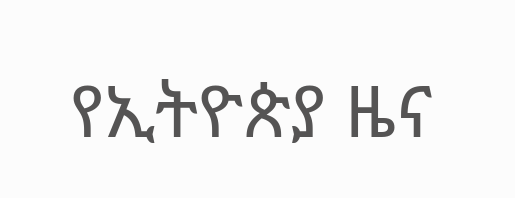የኢትዮጵያ ዜና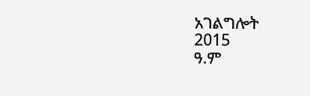አገልግሎት
2015
ዓ.ም